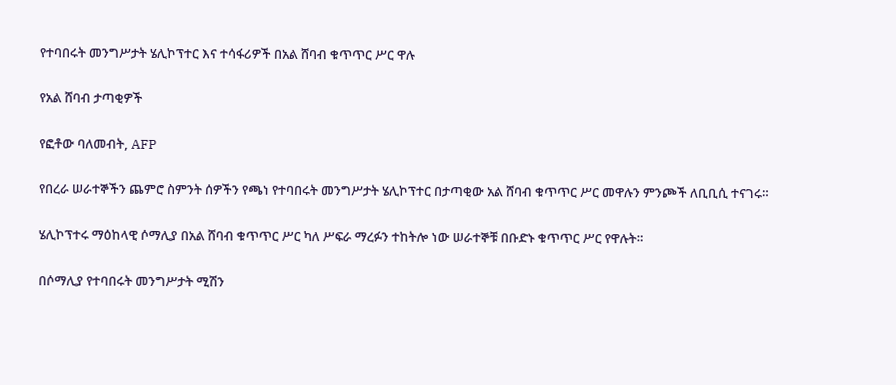የተባበሩት መንግሥታት ሄሊኮፕተር እና ተሳፋሪዎች በአል ሸባብ ቁጥጥር ሥር ዋሉ

የአል ሸባብ ታጣቂዎች

የፎቶው ባለመብት, AFP

የበረራ ሠራተኞችን ጨምሮ ስምንት ሰዎችን የጫነ የተባበሩት መንግሥታት ሄሊኮፕተር በታጣቂው አል ሸባብ ቁጥጥር ሥር መዋሉን ምንጮች ለቢቢሲ ተናገሩ።

ሄሊኮፕተሩ ማዕከላዊ ሶማሊያ በአል ሸባብ ቁጥጥር ሥር ካለ ሥፍራ ማረፉን ተከትሎ ነው ሠራተኞቹ በቡድኑ ቁጥጥር ሥር የዋሉት።

በሶማሊያ የተባበሩት መንግሥታት ሚሽን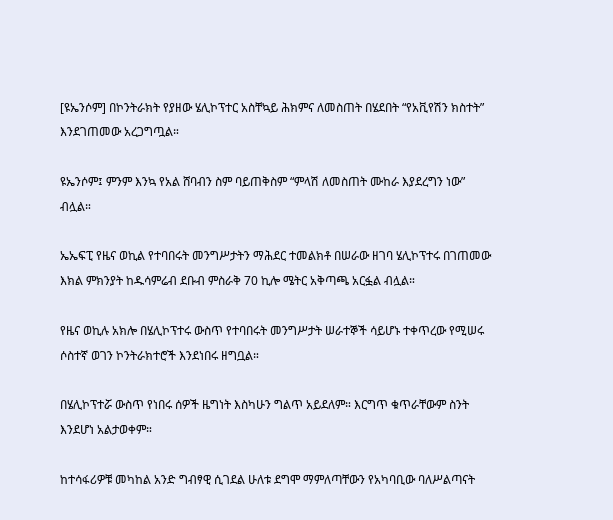[ዩኤንሶም] በኮንትራክት የያዘው ሄሊኮፕተር አስቸኳይ ሕክምና ለመስጠት በሄደበት “የአቪየሽን ክስተት” እንደገጠመው አረጋግጧል።

ዩኤንሶም፤ ምንም እንኳ የአል ሸባብን ስም ባይጠቅስም “ምላሽ ለመስጠት ሙከራ እያደረግን ነው” ብሏል።

ኤኤፍፒ የዜና ወኪል የተባበሩት መንግሥታትን ማሕደር ተመልክቶ በሠራው ዘገባ ሄሊኮፕተሩ በገጠመው እክል ምክንያት ከዱሳምሬብ ደቡብ ምስራቅ 70 ኪሎ ሜትር አቅጣጫ አርፏል ብሏል።

የዜና ወኪሉ አክሎ በሄሊኮፕተሩ ውስጥ የተባበሩት መንግሥታት ሠራተኞች ሳይሆኑ ተቀጥረው የሚሠሩ ሶስተኛ ወገን ኮንትራክተሮች እንደነበሩ ዘግቧል።

በሄሊኮፕተሯ ውስጥ የነበሩ ሰዎች ዜግነት እስካሁን ግልጥ አይደለም። እርግጥ ቁጥራቸውም ስንት እንደሆነ አልታወቀም።

ከተሳፋሪዎቹ መካከል አንድ ግብፃዊ ሲገደል ሁለቱ ደግሞ ማምለጣቸውን የአካባቢው ባለሥልጣናት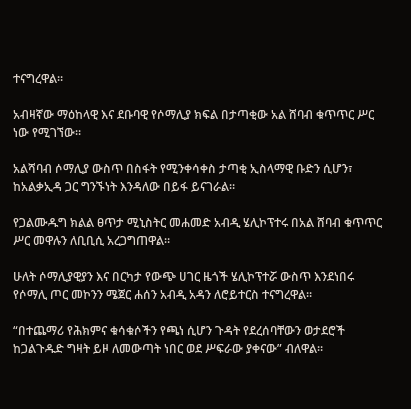ተናግረዋል።

አብዛኛው ማዕከላዊ እና ደቡባዊ የሶማሊያ ክፍል በታጣቂው አል ሸባብ ቁጥጥር ሥር ነው የሚገኘው።

አልሻባብ ሶማሊያ ውስጥ በስፋት የሚንቀሳቀስ ታጣቂ ኢስላማዊ ቡድን ሲሆን፣ ከአልቃኢዳ ጋር ግንኙነት እንዳለው በይፋ ይናገራል።

የጋልሙዱግ ክልል ፀጥታ ሚኒስትር መሐመድ አብዲ ሄሊኮፕተሩ በአል ሸባብ ቁጥጥር ሥር መዋሉን ለቢቢሲ አረጋግጠዋል።

ሁለት ሶማሊያዊያን እና በርካታ የውጭ ሀገር ዜጎች ሄሊኮፕተሯ ውስጥ እንደነበሩ የሶማሊ ጦር መኮንን ሜጀር ሐሰን አብዲ አዳን ለሮይተርስ ተናግረዋል።

“በተጨማሪ የሕክምና ቁሳቁሶችን የጫነ ሲሆን ጉዳት የደረሰባቸውን ወታደሮች ከጋልጉዱድ ግዛት ይዞ ለመውጣት ነበር ወደ ሥፍራው ያቀናው” ብለዋል።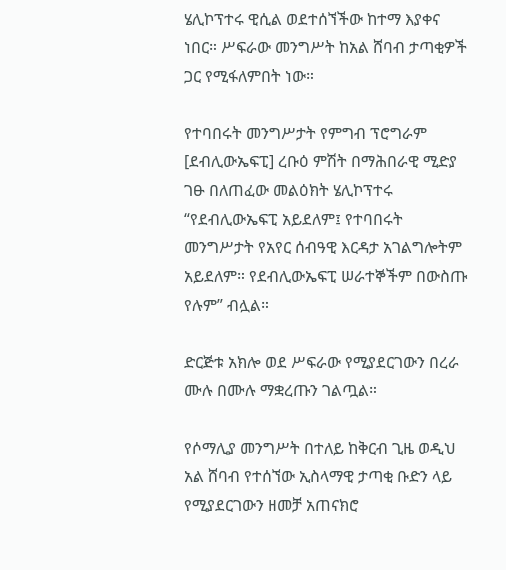ሄሊኮፕተሩ ዊሲል ወደተሰኘችው ከተማ እያቀና ነበር። ሥፍራው መንግሥት ከአል ሸባብ ታጣቂዎች ጋር የሚፋለምበት ነው።

የተባበሩት መንግሥታት የምግብ ፕሮግራም [ደብሊውኤፍፒ] ረቡዕ ምሽት በማሕበራዊ ሚድያ ገፁ በለጠፈው መልዕክት ሄሊኮፕተሩ “የደብሊውኤፍፒ አይደለም፤ የተባበሩት መንግሥታት የአየር ሰብዓዊ እርዳታ አገልግሎትም አይደለም። የደብሊውኤፍፒ ሠራተኞችም በውስጡ የሉም” ብሏል።

ድርጅቱ አክሎ ወደ ሥፍራው የሚያደርገውን በረራ ሙሉ በሙሉ ማቋረጡን ገልጧል።

የሶማሊያ መንግሥት በተለይ ከቅርብ ጊዜ ወዲህ አል ሸባብ የተሰኘው ኢስላማዊ ታጣቂ ቡድን ላይ የሚያደርገውን ዘመቻ አጠናክሮ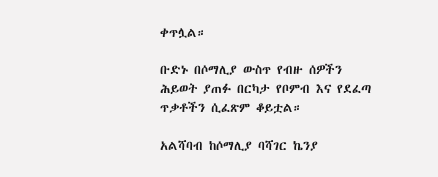ቀጥሏል።

ቡድኑ በሶማሊያ ውስጥ የብዙ ሰዎችን ሕይወት ያጠፉ በርካታ የቦምብ እና የደፈጣ ጥቃቶችን ሲፈጽም ቆይቷል።

አልሻባብ ከሶማሊያ ባሻገር ኬንያ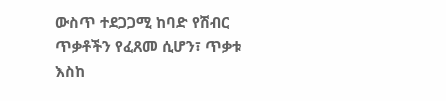ውስጥ ተደጋጋሚ ከባድ የሽብር ጥቃቶችን የፈጸመ ሲሆን፣ ጥቃቱ እስከ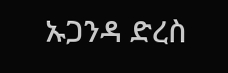ኡጋንዳ ድረስ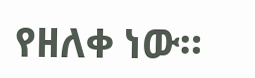የዘለቀ ነው።